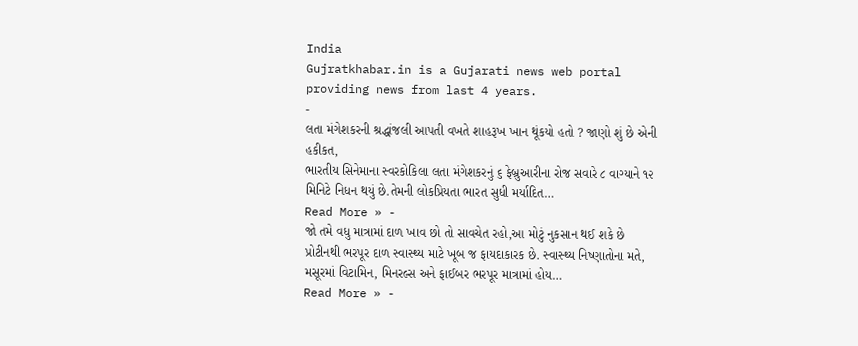India
Gujratkhabar.in is a Gujarati news web portal providing news from last 4 years.
-
લતા મંગેશકરની શ્રદ્ધાંજલી આપતી વખતે શાહરૂખ ખાન થૂંકયો હતો ? જાણો શું છે એની હકીકત,
ભારતીય સિનેમાના સ્વરકોકિલા લતા મંગેશકરનું ૬ ફેબ્રુઆરીના રોજ સવારે ૮ વાગ્યાને ૧૨ મિનિટે નિધન થયું છે.તેમની લોકપ્રિયતા ભારત સુધી મર્યાદિત…
Read More » -
જો તમે વધુ માત્રામાં દાળ ખાવ છો તો સાવચેત રહો,આ મોટું નુકસાન થઈ શકે છે
પ્રોટીનથી ભરપૂર દાળ સ્વાસ્થ્ય માટે ખૂબ જ ફાયદાકારક છે. સ્વાસ્થ્ય નિષ્ણાતોના મતે, મસૂરમાં વિટામિન, મિનરલ્સ અને ફાઈબર ભરપૂર માત્રામાં હોય…
Read More » -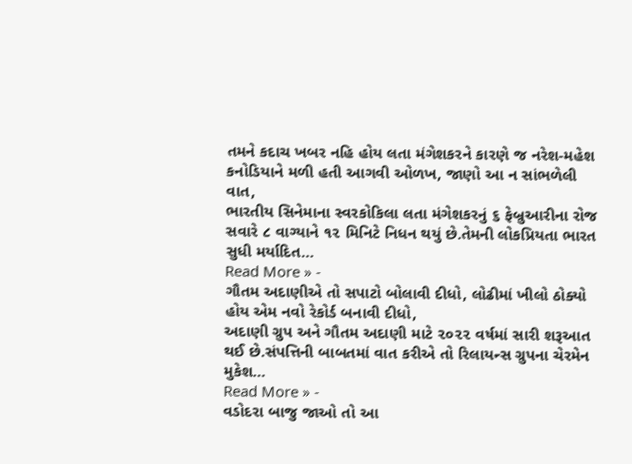તમને કદાચ ખબર નહિ હોય લતા મંગેશકરને કારણે જ નરેશ-મહેશ કનોડિયાને મળી હતી આગવી ઓળખ, જાણો આ ન સાંભળેલી વાત,
ભારતીય સિનેમાના સ્વરકોકિલા લતા મંગેશકરનું ૬ ફેબ્રુઆરીના રોજ સવારે ૮ વાગ્યાને ૧૨ મિનિટે નિધન થયું છે.તેમની લોકપ્રિયતા ભારત સુધી મર્યાદિત…
Read More » -
ગૌતમ અદાણીએ તો સપાટો બોલાવી દીધો, લોઢીમાં ખીલો ઠોક્યો હોય એમ નવો રેકોર્ડ બનાવી દીધો,
અદાણી ગ્રુપ અને ગૌતમ અદાણી માટે ૨૦૨૨ વર્ષમાં સારી શરૂઆત થઈ છે.સંપત્તિની બાબતમાં વાત કરીએ તો રિલાયન્સ ગ્રુપના ચેરમેન મુકેશ…
Read More » -
વડોદરા બાજુ જાઓ તો આ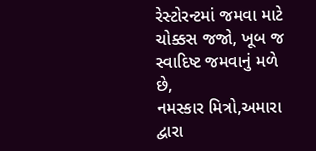રેસ્ટોરન્ટમાં જમવા માટે ચોક્કસ જજો, ખૂબ જ સ્વાદિષ્ટ જમવાનું મળે છે,
નમસ્કાર મિત્રો,અમારા દ્વારા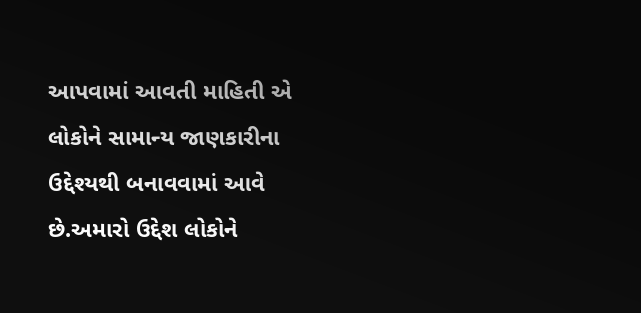આપવામાં આવતી માહિતી એ લોકોને સામાન્ય જાણકારીના ઉદ્દેશ્યથી બનાવવામાં આવે છે.અમારો ઉદ્દેશ લોકોને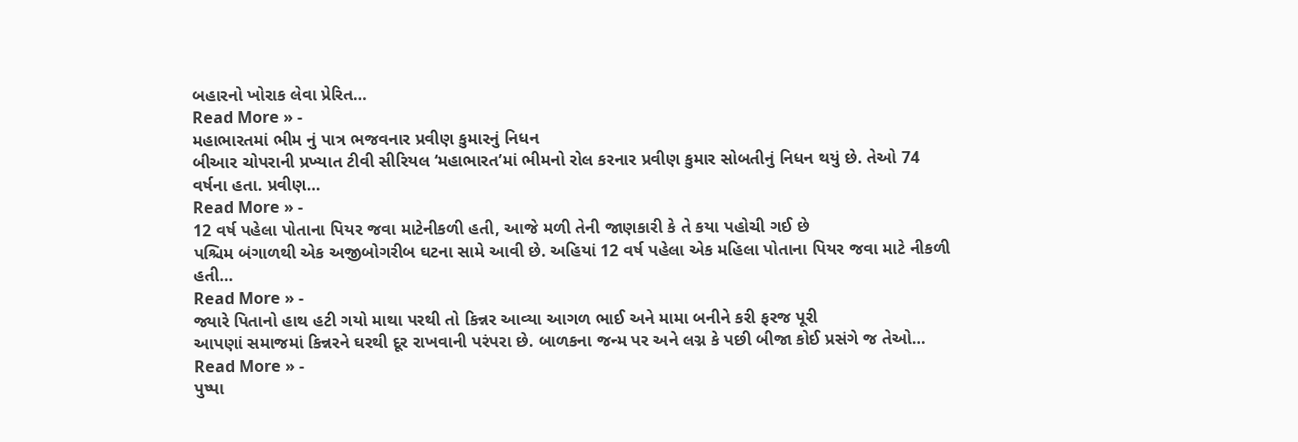બહારનો ખોરાક લેવા પ્રેરિત…
Read More » -
મહાભારતમાં ભીમ નું પાત્ર ભજવનાર પ્રવીણ કુમારનું નિધન
બીઆર ચોપરાની પ્રખ્યાત ટીવી સીરિયલ ‘મહાભારત’માં ભીમનો રોલ કરનાર પ્રવીણ કુમાર સોબતીનું નિધન થયું છે. તેઓ 74 વર્ષના હતા. પ્રવીણ…
Read More » -
12 વર્ષ પહેલા પોતાના પિયર જવા માટેનીકળી હતી, આજે મળી તેની જાણકારી કે તે કયા પહોચી ગઈ છે
પશ્ચિમ બંગાળથી એક અજીબોગરીબ ઘટના સામે આવી છે. અહિયાં 12 વર્ષ પહેલા એક મહિલા પોતાના પિયર જવા માટે નીકળી હતી…
Read More » -
જ્યારે પિતાનો હાથ હટી ગયો માથા પરથી તો કિન્નર આવ્યા આગળ ભાઈ અને મામા બનીને કરી ફરજ પૂરી
આપણાં સમાજમાં કિન્નરને ઘરથી દૂર રાખવાની પરંપરા છે. બાળકના જન્મ પર અને લગ્ન કે પછી બીજા કોઈ પ્રસંગે જ તેઓ…
Read More » -
પુષ્પા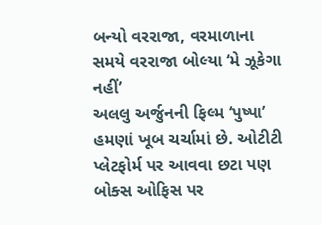બન્યો વરરાજા, વરમાળાના સમયે વરરાજા બોલ્યા ‘મે ઝૂકેગા નહીં’
અલલુ અર્જુનની ફિલ્મ ‘પુષ્પા’ હમણાં ખૂબ ચર્ચામાં છે. ઓટીટી પ્લેટફોર્મ પર આવવા છટા પણ બોક્સ ઓફિસ પર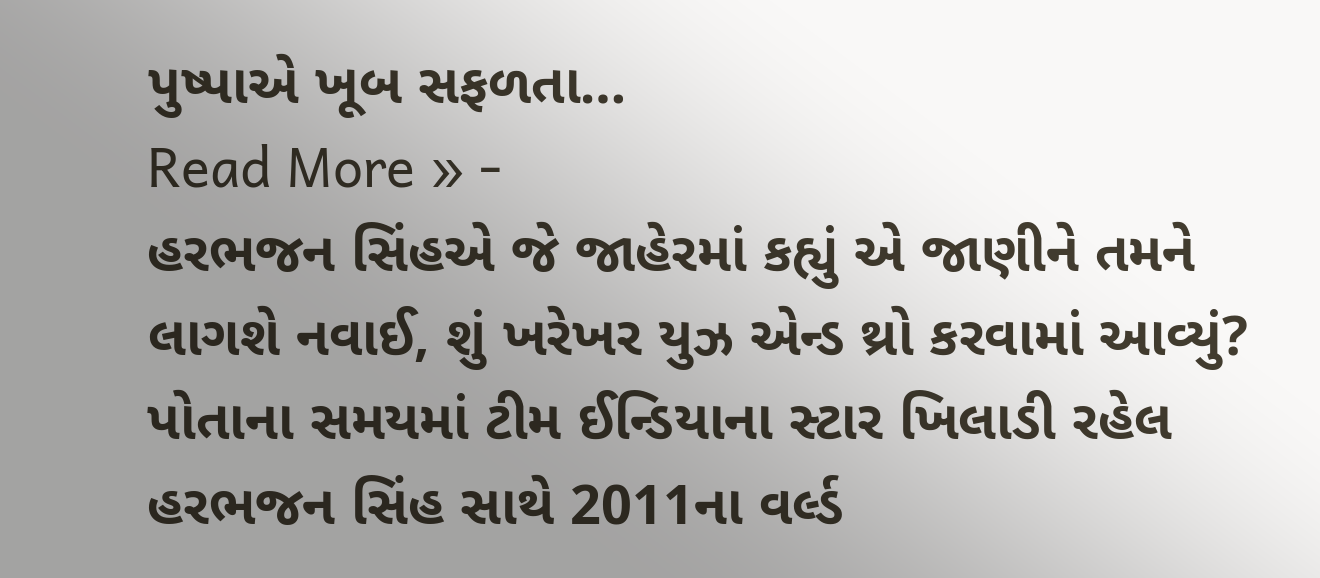પુષ્પાએ ખૂબ સફળતા…
Read More » -
હરભજન સિંહએ જે જાહેરમાં કહ્યું એ જાણીને તમને લાગશે નવાઈ, શું ખરેખર યુઝ એન્ડ થ્રો કરવામાં આવ્યું?
પોતાના સમયમાં ટીમ ઈન્ડિયાના સ્ટાર ખિલાડી રહેલ હરભજન સિંહ સાથે 2011ના વર્લ્ડ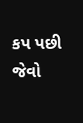કપ પછી જેવો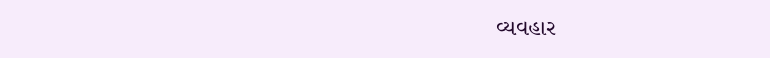વ્યવહાર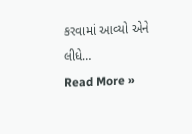કરવામાં આવ્યો એને લીધે…
Read More »